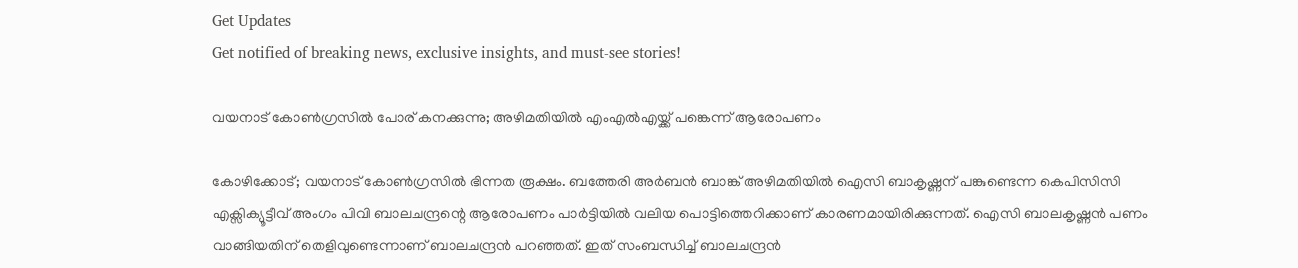Get Updates
Get notified of breaking news, exclusive insights, and must-see stories!

വയനാട് കോൺഗ്രസിൽ പോര് കനക്കുന്നു; അഴിമതിയിൽ എംഎല്‍എയ്ക്ക് പങ്കെന്ന് ആരോപണം

കോഴിക്കോട്; വയനാട് കോൺഗ്രസിൽ ഭിന്നത രൂക്ഷം. ബത്തേരി അർബൻ ബാങ്ക് അഴിമതിയിൽ ഐസി ബാകൃഷ്ണന് പങ്കുണ്ടെന്ന കെപിസിസി എക്സിക്യൂട്ടീവ് അംഗം പിവി ബാലചന്ദ്രന്റെ ആരോപണം പാർട്ടിയിൽ വലിയ പൊട്ടിത്തെറിക്കാണ് കാരണമായിരിക്കുന്നത്. ഐസി ബാലകൃഷ്ണൻ പണം വാങ്ങിയതിന് തെളിവുണ്ടെന്നാണ് ബാലചന്ദ്രൻ പറഞ്ഞത്. ഇത് സംബന്ധിച്ച് ബാലചന്ദ്രൻ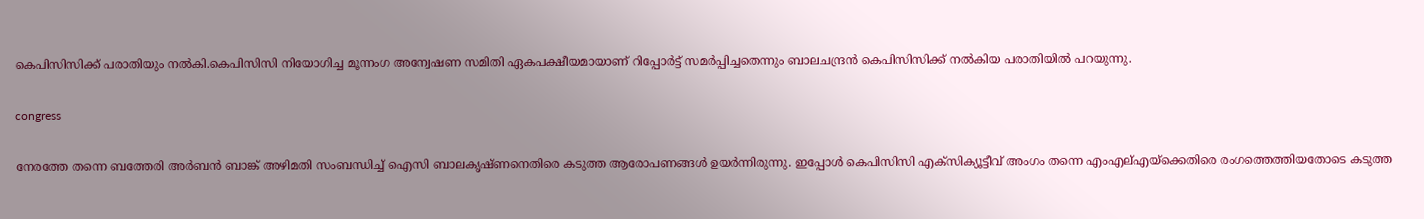കെപിസിസിക്ക് പരാതിയും നൽകി.കെപിസിസി നിയോഗിച്ച മൂന്നംഗ അന്വേഷണ സമിതി ഏകപക്ഷീയമായാണ് റിപ്പോർട്ട് സമർപ്പിച്ചതെന്നും ബാലചന്ദ്രൻ കെപിസിസിക്ക് നൽകിയ പരാതിയിൽ പറയുന്നു.

congress

നേരത്തേ തന്നെ ബത്തേരി അർബൻ ബാങ്ക് അഴിമതി സംബന്ധിച്ച് ഐസി ബാലകൃഷ്ണനെതിരെ കടുത്ത ആരോപണങ്ങൾ ഉയർന്നിരുന്നു. ഇപ്പോൾ കെപിസിസി എക്സിക്യൂട്ടീവ് അംഗം തന്നെ എംഎല്‌എയ്ക്കെതിരെ രംഗത്തെത്തിയതോടെ കടുത്ത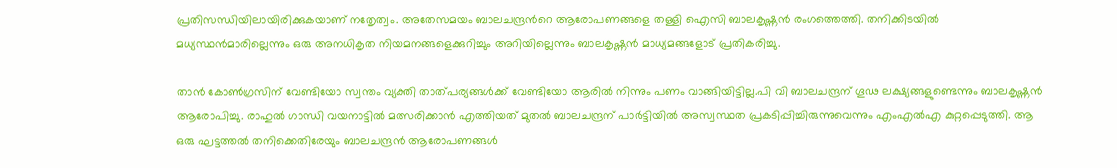പ്രതിസന്ധിയിലായിരിക്കുകയാണ് നതേൃത്വം. അതേസമയം ബാലചന്ദ്രൻറെ ആരോപണങ്ങളെ തള്ളി ഐസി ബാലകൃഷ്ണൻ രംഗത്തെത്തി. തനിക്കിടയിൽ മധ്യസ്ഥൻമാരില്ലെന്നും ഒരു അനധികൃത നിയമനങ്ങളെക്കുറിച്ചും അറിയില്ലെന്നും ബാലകൃഷ്ണൻ മാധ്യമങ്ങളോട് പ്രതികരിച്ചു.

താൻ കോൺഗ്രസിന് വേണ്ടിയോ സ്വന്തം വ്യക്തി താത്പര്യങ്ങൾക്ക് വേണ്ടിയോ ആരിൽ നിന്നും പണം വാങ്ങിയിട്ടില്ല.പി വി ബാലചന്ദ്രന് ഗൂഢ ലക്ഷ്യങ്ങളുണ്ടെന്നും ബാലകൃഷ്ണൻ ആരോപിച്ചു. രാഹുൽ ഗാന്ധി വയനാട്ടിൽ മത്സരിക്കാൻ എത്തിയത് മുതൽ ബാലചന്ദ്രന് പാർട്ടിയിൽ അസ്വസ്ഥത പ്രകടിപ്പിച്ചിരുന്നുവെന്നും എംഎൽഎ കുറ്റപ്പെടുത്തി. ആ ഒരു ഘട്ടത്തല്‍ തനിക്കെതിരേയും ബാലചന്ദ്രന്‍ ആരോപണങ്ങള്‍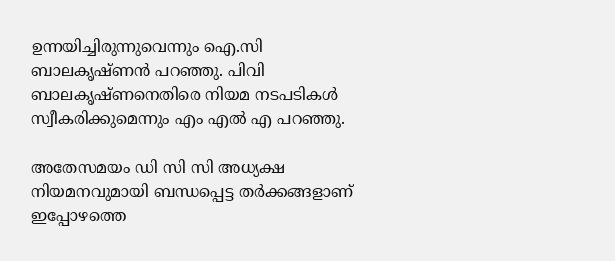ഉന്നയിച്ചിരുന്നുവെന്നും ഐ.സി ബാലകൃഷ്ണന്‍ പറഞ്ഞു. പിവി ബാലകൃഷ്ണനെതിരെ നിയമ നടപടികൾ സ്വീകരിക്കുമെന്നും എം എൽ എ പറഞ്ഞു.

അതേസമയം ഡി സി സി അധ്യക്ഷ നിയമനവുമായി ബന്ധപ്പെട്ട തർക്കങ്ങളാണ് ഇപ്പോഴത്തെ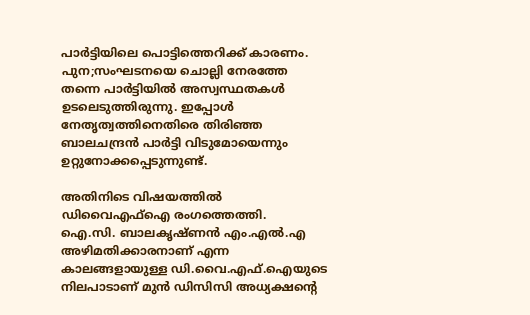പാർട്ടിയിലെ പൊട്ടിത്തെറിക്ക് കാരണം. പുന;സംഘടനയെ ചൊല്ലി നേരത്തേ തന്നെ പാർട്ടിയിൽ അസ്വസ്ഥതകൾ ഉടലെടുത്തിരുന്നു. ഇപ്പോൾ നേതൃത്വത്തിനെതിരെ തിരിഞ്ഞ ബാലചന്ദ്രൻ പാർട്ടി വിടുമോയെന്നും ഉറ്റുനോക്കപ്പെടുന്നുണ്ട്.

അതിനിടെ വിഷയത്തിൽ ഡിവൈഎഫ്ഐ രംഗത്തെത്തി.
ഐ.സി. ബാലകൃഷ്ണൻ എം.എൽ.എ അഴിമതിക്കാരനാണ് എന്ന കാലങ്ങളായുള്ള ഡി.വൈ.എഫ്.ഐയുടെ നിലപാടാണ് മുൻ ഡിസിസി അധ്യക്ഷന്റെ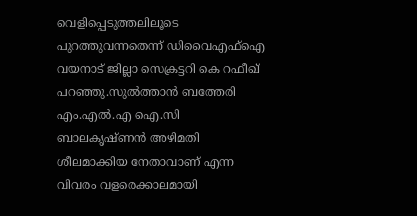വെളിപ്പെടുത്തലിലൂടെ പുറത്തുവന്നതെന്ന് ‍ഡിവൈഎഫ്ഐ വയനാട് ജില്ലാ സെക്രട്ടറി കെ റഫീഖ് പറഞ്ഞു.സുൽത്താൻ ബത്തേരി എം.എൽ.എ ഐ.സി ബാലകൃഷ്ണൻ അഴിമതി ശീലമാക്കിയ നേതാവാണ് എന്ന വിവരം വളരെക്കാലമായി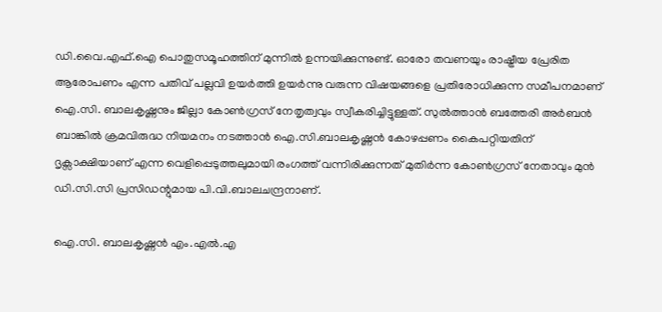ഡി.വൈ.എഫ്.ഐ പൊതുസമൂഹത്തിന് മുന്നിൽ ഉന്നയിക്കുന്നുണ്ട്. ഓരോ തവണയും രാഷ്ട്രീയ പ്രേരിത ആരോപണം എന്ന പതിവ് പല്ലവി ഉയർത്തി ഉയർന്നു വരുന്ന വിഷയങ്ങളെ പ്രതിരോധിക്കുന്ന സമീപനമാണ് ഐ.സി. ബാലകൃഷ്ണനും ജില്ലാ കോൺഗ്രസ് നേതൃത്വവും സ്വീകരിച്ചിട്ടുള്ളത്. സുൽത്താൻ ബത്തേരി അർബൻ ബാങ്കിൽ ക്രമവിരുദ്ധ നിയമനം നടത്താൻ ഐ.സി.ബാലകൃഷ്ണൻ കോഴപ്പണം കൈപറ്റിയതിന് ദൃക്സാക്ഷിയാണ് എന്ന വെളിപ്പെടുത്തലുമായി രംഗത്ത് വന്നിരിക്കുന്നത് മുതിർന്ന കോൺഗ്രസ് നേതാവും മുൻ ഡി.സി.സി പ്രസിഡന്റുമായ പി.വി.ബാലചന്ദ്രനാണ്.

ഐ.സി. ബാലകൃഷ്ണൻ എം.എൽ.എ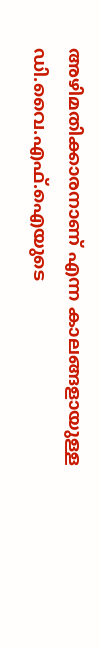അഴിമതിക്കാരനാണ് എന്ന കാലങ്ങളായുള്ള ഡി.വൈ.എഫ്.ഐയുടെ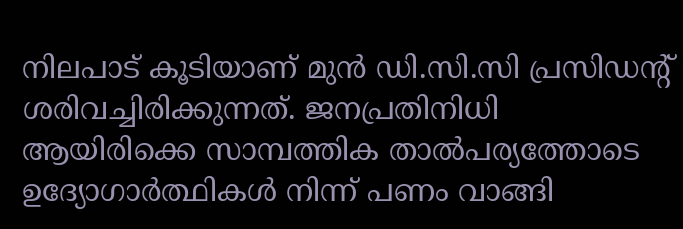നിലപാട് കൂടിയാണ് മുൻ ഡി.സി.സി പ്രസിഡന്റ് ശരിവച്ചിരിക്കുന്നത്. ജനപ്രതിനിധി ആയിരിക്കെ സാമ്പത്തിക താൽപര്യത്തോടെ ഉദ്യോഗാർത്ഥികൾ നിന്ന് പണം വാങ്ങി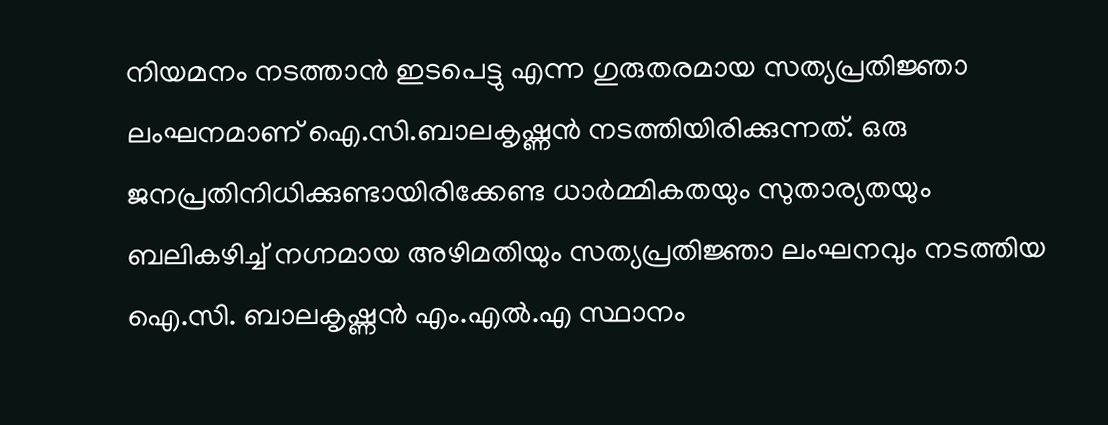നിയമനം നടത്താൻ ഇടപെട്ടു എന്ന ഗുരുതരമായ സത്യപ്രതിജ്ഞാ ലംഘനമാണ് ഐ.സി.ബാലകൃഷ്ണൻ നടത്തിയിരിക്കുന്നത്. ഒരു ജനപ്രതിനിധിക്കുണ്ടായിരിക്കേണ്ട ധാർമ്മികതയും സുതാര്യതയും ബലികഴിച്ച് നഗ്നമായ അഴിമതിയും സത്യപ്രതിജ്ഞാ ലംഘനവും നടത്തിയ ഐ.സി. ബാലകൃഷ്ണൻ എം.എൽ.എ സ്ഥാനം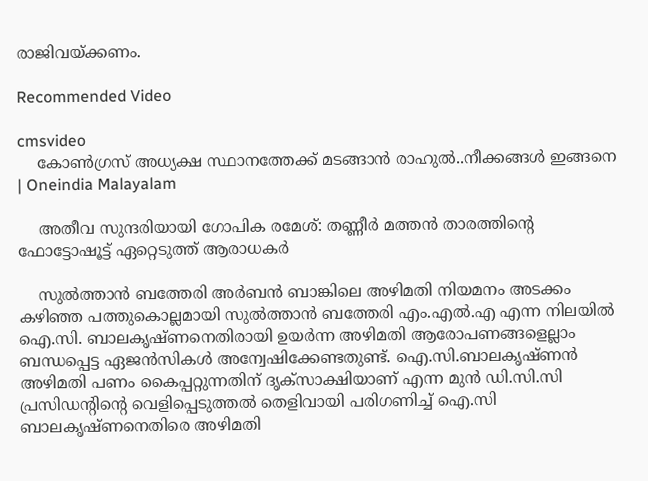രാജിവയ്ക്കണം.

Recommended Video

cmsvideo
    കോൺഗ്രസ് അധ്യക്ഷ സ്ഥാനത്തേക്ക് മടങ്ങാന്‍ രാഹുല്‍..നീക്കങ്ങൾ ഇങ്ങനെ | Oneindia Malayalam

    അതീവ സുന്ദരിയായി ഗോപിക രമേശ്: തണ്ണീര്‍ മത്തന്‍ താരത്തിന്റെ ഫോട്ടോഷൂട്ട് ഏറ്റെടുത്ത് ആരാധകര്‍

    സുൽത്താൻ ബത്തേരി അർബൻ ബാങ്കിലെ അഴിമതി നിയമനം അടക്കം കഴിഞ്ഞ പത്തുകൊല്ലമായി സുൽത്താൻ ബത്തേരി എം.എൽ.എ എന്ന നിലയിൽ ഐ.സി. ബാലകൃഷ്ണനെതിരായി ഉയർന്ന അഴിമതി ആരോപണങ്ങളെല്ലാം ബന്ധപ്പെട്ട ഏജൻസികൾ അന്വേഷിക്കേണ്ടതുണ്ട്. ഐ.സി.ബാലകൃഷ്ണൻ അഴിമതി പണം കൈപ്പറ്റുന്നതിന് ദൃക്സാക്ഷിയാണ് എന്ന മുൻ ഡി.സി.സി പ്രസിഡന്റിന്റെ വെളിപ്പെടുത്തൽ തെളിവായി പരിഗണിച്ച് ഐ.സി ബാലകൃഷ്ണനെതിരെ അഴിമതി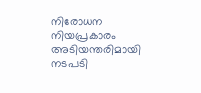നിരോധന നിയപ്രകാരം അടിയന്തരിമായി നടപടി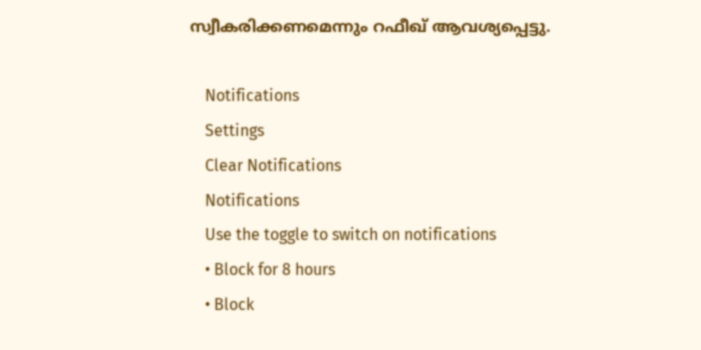സ്വീകരിക്കണമെന്നും റഫീഖ് ആവശ്യപ്പെട്ടു.

    Notifications
    Settings
    Clear Notifications
    Notifications
    Use the toggle to switch on notifications
    • Block for 8 hours
    • Block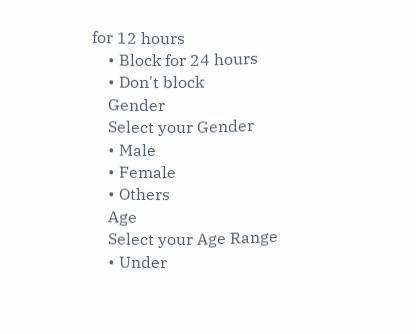for 12 hours
    • Block for 24 hours
    • Don't block
    Gender
    Select your Gender
    • Male
    • Female
    • Others
    Age
    Select your Age Range
    • Under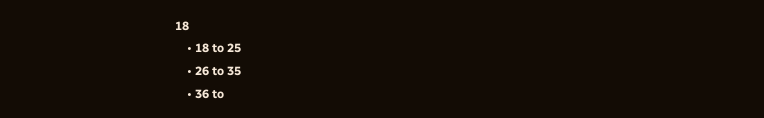18
    • 18 to 25
    • 26 to 35
    • 36 to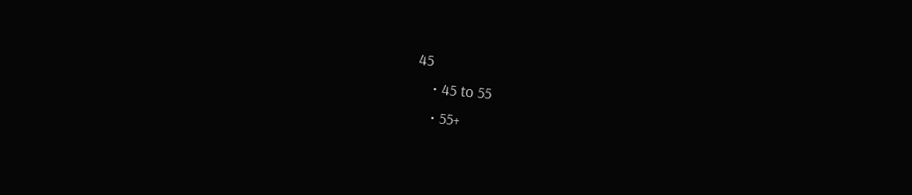45
    • 45 to 55
    • 55+